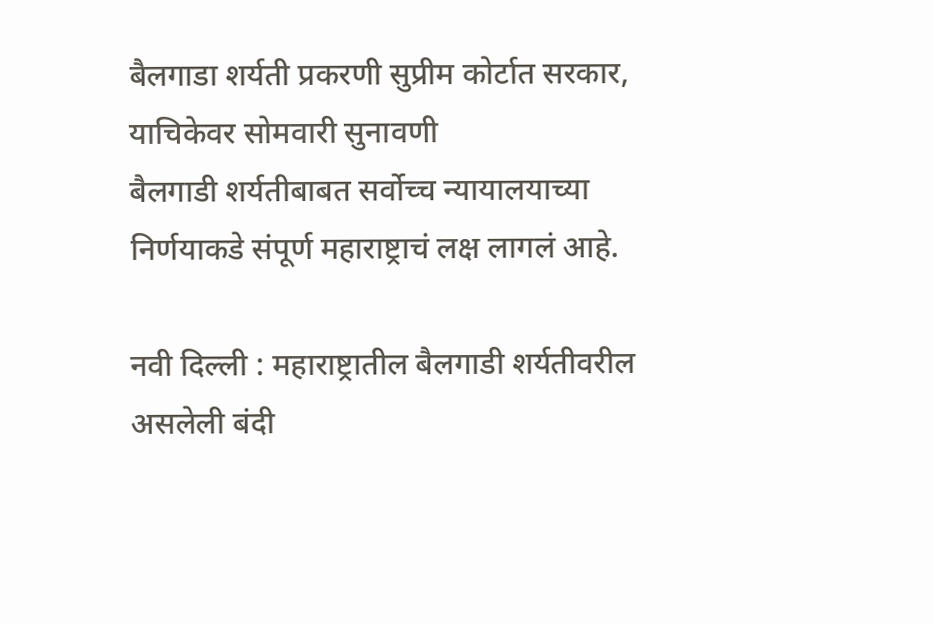बैलगाडा शर्यती प्रकरणी सुप्रीम कोर्टात सरकार, याचिकेवर सोमवारी सुनावणी
बैलगाडी शर्यतीबाबत सर्वोच्च न्यायालयाच्या निर्णयाकडे संपूर्ण महाराष्ट्राचं लक्ष लागलं आहे.

नवी दिल्ली : महाराष्ट्रातील बैलगाडी शर्यतीवरील असलेली बंदी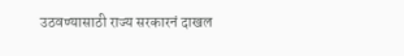उठवण्यासाठी राज्य सरकारनं दाखल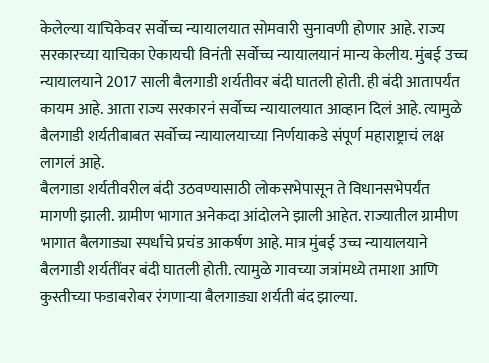केलेल्या याचिकेवर सर्वोच्च न्यायालयात सोमवारी सुनावणी होणार आहे. राज्य सरकारच्या याचिका ऐकायची विनंती सर्वोच्च न्यायालयानं मान्य केलीय. मुंबई उच्च न्यायालयाने 2017 साली बैलगाडी शर्यतीवर बंदी घातली होती. ही बंदी आतापर्यंत कायम आहे. आता राज्य सरकारनं सर्वोच्च न्यायालयात आव्हान दिलं आहे. त्यामुळे बैलगाडी शर्यतीबाबत सर्वोच्च न्यायालयाच्या निर्णयाकडे संपूर्ण महाराष्ट्राचं लक्ष लागलं आहे.
बैलगाडा शर्यतीवरील बंदी उठवण्यासाठी लोकसभेपासून ते विधानसभेपर्यंत मागणी झाली. ग्रामीण भागात अनेकदा आंदोलने झाली आहेत. राज्यातील ग्रामीण भागात बैलगाड्या स्पर्धांचे प्रचंड आकर्षण आहे. मात्र मुंबई उच्च न्यायालयाने बैलगाडी शर्यतींवर बंदी घातली होती. त्यामुळे गावच्या जत्रांमध्ये तमाशा आणि कुस्तीच्या फडाबरोबर रंगणाऱ्या बैलगाड्या शर्यती बंद झाल्या.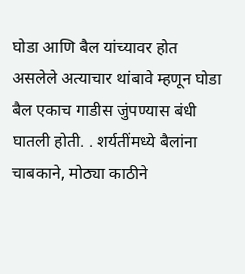घोडा आणि बैल यांच्यावर होत असलेले अत्याचार थांबावे म्हणून घोडा बैल एकाच गाडीस जुंपण्यास बंधी घातली होती. . शर्यतींमध्ये बैलांना चाबकाने, मोठ्या काठीने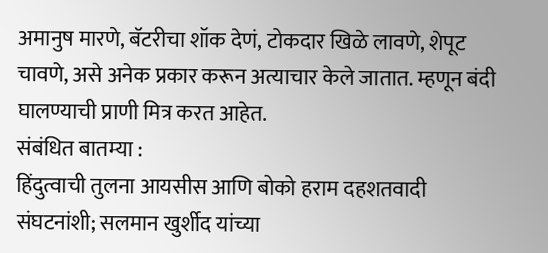अमानुष मारणे, बॅटरीचा शॉक देणं, टोकदार खिळे लावणे, शेपूट चावणे, असे अनेक प्रकार करून अत्याचार केले जातात. म्हणून बंदी घालण्याची प्राणी मित्र करत आहेत.
संबंधित बातम्या :
हिंदुत्वाची तुलना आयसीस आणि बोको हराम दहशतवादी संघटनांशी; सलमान खुर्शीद यांच्या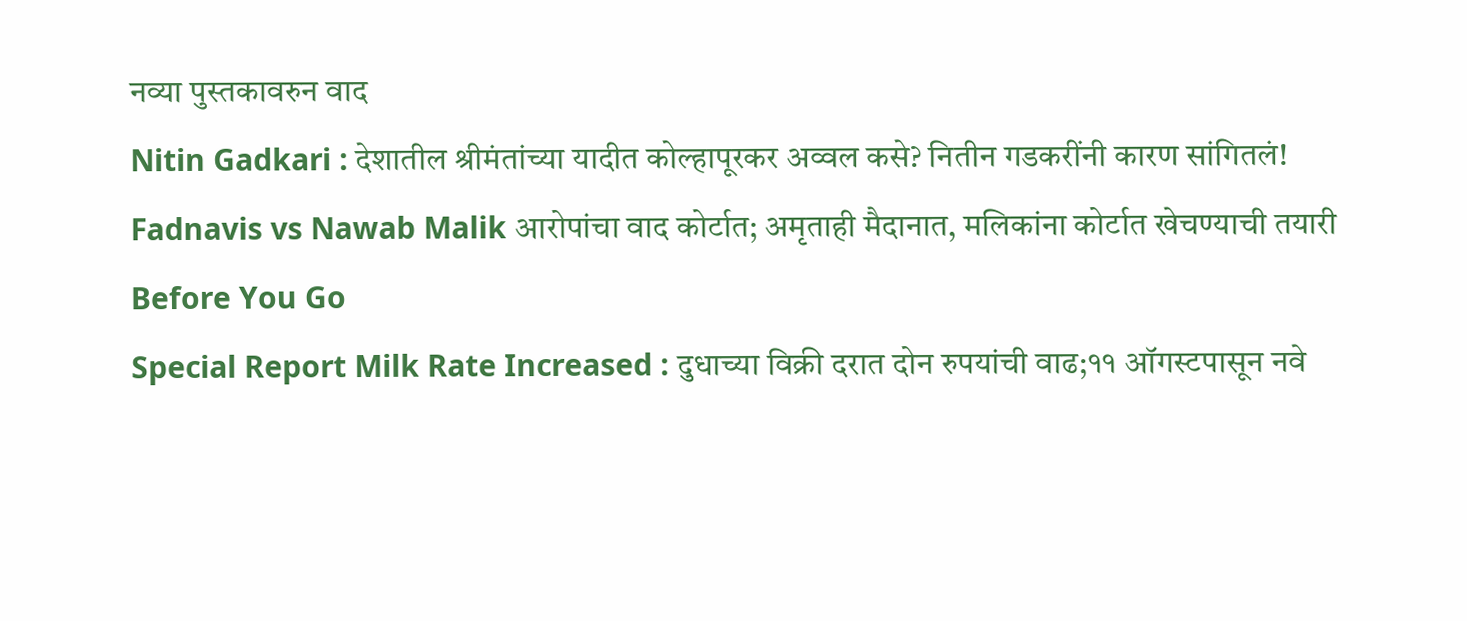नव्या पुस्तकावरुन वाद
Nitin Gadkari : देशातील श्रीमंतांच्या यादीत कोल्हापूरकर अव्वल कसे? नितीन गडकरींनी कारण सांगितलं!
Fadnavis vs Nawab Malik आरोपांचा वाद कोर्टात; अमृताही मैदानात, मलिकांना कोर्टात खेचण्याची तयारी
Before You Go
Special Report Milk Rate Increased : दुधाच्या विक्री दरात दोन रुपयांची वाढ;११ ऑगस्टपासून नवे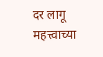दर लागू
महत्त्वाच्या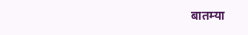बातम्या